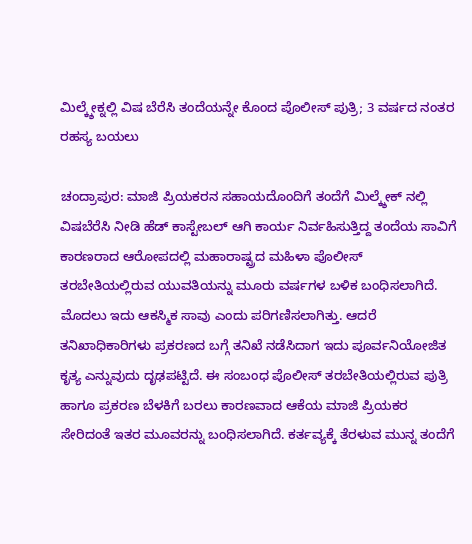ಮಿಲ್ಕ್ಶೇಕ್ನಲ್ಲಿ ವಿಷ ಬೆರೆಸಿ ತಂದೆಯನ್ನೇ ಕೊಂದ ಪೊಲೀಸ್ ಪುತ್ರಿ; 3 ವರ್ಷದ ನಂತರ ರಹಸ್ಯ ಬಯಲು

ಚಂದ್ರಾಪುರ: ಮಾಜಿ ಪ್ರಿಯಕರನ ಸಹಾಯದೊಂದಿಗೆ ತಂದೆಗೆ ಮಿಲ್ಕ್ಶೇಕ್ ನಲ್ಲಿ ವಿಷಬೆರೆಸಿ ನೀಡಿ ಹೆಡ್ ಕಾಸ್ಟೇಬಲ್ ಆಗಿ ಕಾರ್ಯ ನಿರ್ವಹಿಸುತ್ತಿದ್ದ ತಂದೆಯ ಸಾವಿಗೆ ಕಾರಣರಾದ ಆರೋಪದಲ್ಲಿ ಮಹಾರಾಷ್ಟ್ರದ ಮಹಿಳಾ ಪೊಲೀಸ್ ತರಬೇತಿಯಲ್ಲಿರುವ ಯುವತಿಯನ್ನು ಮೂರು ವರ್ಷಗಳ ಬಳಿಕ ಬಂಧಿಸಲಾಗಿದೆ.
ಮೊದಲು ಇದು ಆಕಸ್ಮಿಕ ಸಾವು ಎಂದು ಪರಿಗಣಿಸಲಾಗಿತ್ತು. ಆದರೆ ತನಿಖಾಧಿಕಾರಿಗಳು ಪ್ರಕರಣದ ಬಗ್ಗೆ ತನಿಖೆ ನಡೆಸಿದಾಗ ಇದು ಪೂರ್ವನಿಯೋಜಿತ ಕೃತ್ಯ ಎನ್ನುವುದು ದೃಢಪಟ್ಟಿದೆ. ಈ ಸಂಬಂಧ ಪೊಲೀಸ್ ತರಬೇತಿಯಲ್ಲಿರುವ ಪುತ್ರಿ ಹಾಗೂ ಪ್ರಕರಣ ಬೆಳಕಿಗೆ ಬರಲು ಕಾರಣವಾದ ಆಕೆಯ ಮಾಜಿ ಪ್ರಿಯಕರ ಸೇರಿದಂತೆ ಇತರ ಮೂವರನ್ನು ಬಂಧಿಸಲಾಗಿದೆ. ಕರ್ತವ್ಯಕ್ಕೆ ತೆರಳುವ ಮುನ್ನ ತಂದೆಗೆ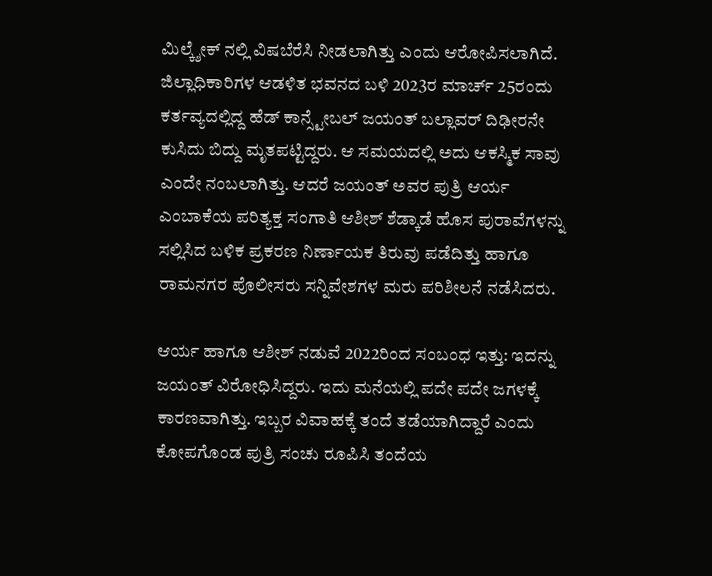ಮಿಲ್ಕ್ಶೇಕ್ ನಲ್ಲಿ ವಿಷಬೆರೆಸಿ ನೀಡಲಾಗಿತ್ತು ಎಂದು ಆರೋಪಿಸಲಾಗಿದೆ.
ಜಿಲ್ಲಾಧಿಕಾರಿಗಳ ಆಡಳಿತ ಭವನದ ಬಳಿ 2023ರ ಮಾರ್ಚ್ 25ರಂದು ಕರ್ತವ್ಯದಲ್ಲಿದ್ದ ಹೆಡ್ ಕಾನ್ಸ್ಟೇಬಲ್ ಜಯಂತ್ ಬಲ್ಲಾವರ್ ದಿಢೀರನೇ ಕುಸಿದು ಬಿದ್ದು ಮೃತಪಟ್ಟಿದ್ದರು. ಆ ಸಮಯದಲ್ಲಿ ಅದು ಆಕಸ್ಮಿಕ ಸಾವು ಎಂದೇ ನಂಬಲಾಗಿತ್ತು. ಆದರೆ ಜಯಂತ್ ಅವರ ಪುತ್ರಿ ಆರ್ಯ ಎಂಬಾಕೆಯ ಪರಿತ್ಯಕ್ತ ಸಂಗಾತಿ ಆಶೀಶ್ ಶೆಡ್ಕಾಡೆ ಹೊಸ ಪುರಾವೆಗಳನ್ನು ಸಲ್ಲಿಸಿದ ಬಳಿಕ ಪ್ರಕರಣ ನಿರ್ಣಾಯಕ ತಿರುವು ಪಡೆದಿತ್ತು ಹಾಗೂ ರಾಮನಗರ ಪೊಲೀಸರು ಸನ್ನಿವೇಶಗಳ ಮರು ಪರಿಶೀಲನೆ ನಡೆಸಿದರು.

ಆರ್ಯ ಹಾಗೂ ಆಶೀಶ್ ನಡುವೆ 2022ರಿಂದ ಸಂಬಂಧ ಇತ್ತು: ಇದನ್ನು ಜಯಂತ್ ವಿರೋಧಿಸಿದ್ದರು. ಇದು ಮನೆಯಲ್ಲಿ ಪದೇ ಪದೇ ಜಗಳಕ್ಕೆ ಕಾರಣವಾಗಿತ್ತು. ಇಬ್ಬರ ವಿವಾಹಕ್ಕೆ ತಂದೆ ತಡೆಯಾಗಿದ್ದಾರೆ ಎಂದು ಕೋಪಗೊಂಡ ಪುತ್ರಿ ಸಂಚು ರೂಪಿಸಿ ತಂದೆಯ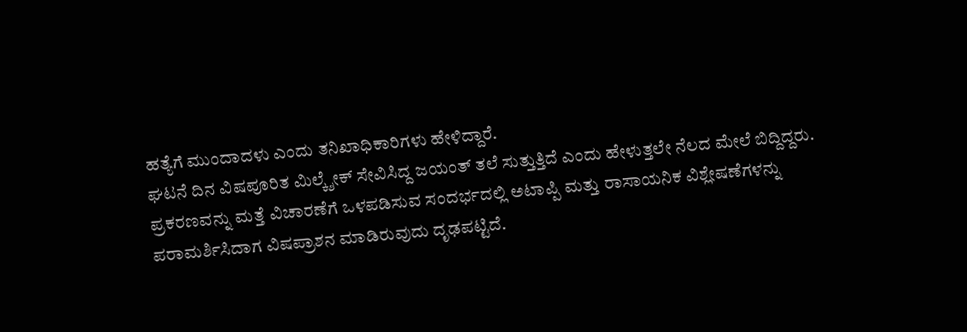ಹತ್ಯೆಗೆ ಮುಂದಾದಳು ಎಂದು ತನಿಖಾಧಿಕಾರಿಗಳು ಹೇಳಿದ್ದಾರೆ.
ಘಟನೆ ದಿನ ವಿಷಪೂರಿತ ಮಿಲ್ಕ್ಶೇಕ್ ಸೇವಿಸಿದ್ದ ಜಯಂತ್ ತಲೆ ಸುತ್ತುತ್ತಿದೆ ಎಂದು ಹೇಳುತ್ತಲೇ ನೆಲದ ಮೇಲೆ ಬಿದ್ದಿದ್ದರು. ಪ್ರಕರಣವನ್ನು ಮತ್ತೆ ವಿಚಾರಣೆಗೆ ಒಳಪಡಿಸುವ ಸಂದರ್ಭದಲ್ಲಿ ಅಟಾಪ್ಪಿ ಮತ್ತು ರಾಸಾಯನಿಕ ವಿಶ್ಲೇಷಣೆಗಳನ್ನು ಪರಾಮರ್ಶಿಸಿದಾಗ ವಿಷಪ್ರಾಶನ ಮಾಡಿರುವುದು ದೃಢಪಟ್ಟಿದೆ.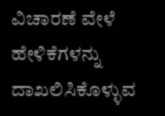ವಿಚಾರಣೆ ವೇಳೆ ಹೇಳಿಕೆಗಳನ್ನು ದಾಖಲಿಸಿಕೊಳ್ಳುವ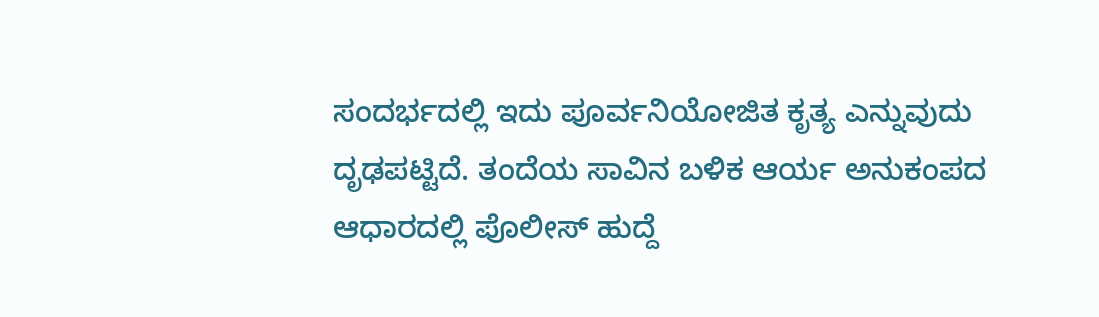ಸಂದರ್ಭದಲ್ಲಿ ಇದು ಪೂರ್ವನಿಯೋಜಿತ ಕೃತ್ಯ ಎನ್ನುವುದು ದೃಢಪಟ್ಟಿದೆ. ತಂದೆಯ ಸಾವಿನ ಬಳಿಕ ಆರ್ಯ ಅನುಕಂಪದ ಆಧಾರದಲ್ಲಿ ಪೊಲೀಸ್ ಹುದ್ದೆ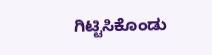ಗಿಟ್ಟಿಸಿಕೊಂಡು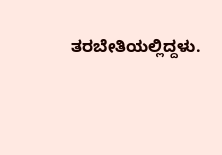ತರಬೇತಿಯಲ್ಲಿದ್ದಳು.